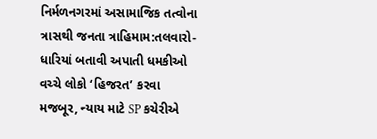નિર્મળનગરમાં અસામાજિક તત્વોના ત્રાસથી જનતા ત્રાહિમામ:તલવારો-ધારિયાં બતાવી અપાતી ધમકીઓ વચ્ચે લોકો ‘હિજરત’ કરવા મજબૂર, ન્યાય માટે SP કચેરીએ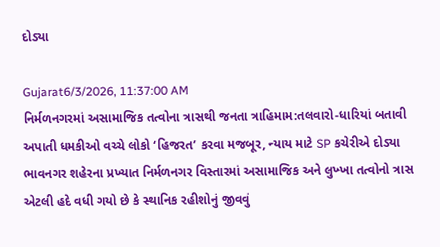દોડ્યા

Gujarat6/3/2026, 11:37:00 AM
નિર્મળનગરમાં અસામાજિક તત્વોના ત્રાસથી જનતા ત્રાહિમામ:તલવારો-ધારિયાં બતાવી અપાતી ધમકીઓ વચ્ચે લોકો ‘હિજરત’ કરવા મજબૂર, ન્યાય માટે SP કચેરીએ દોડ્યા
ભાવનગર શહેરના પ્રખ્યાત નિર્મળનગર વિસ્તારમાં અસામાજિક અને લુખ્ખા તત્વોનો ત્રાસ એટલી હદે વધી ગયો છે કે સ્થાનિક રહીશોનું જીવવું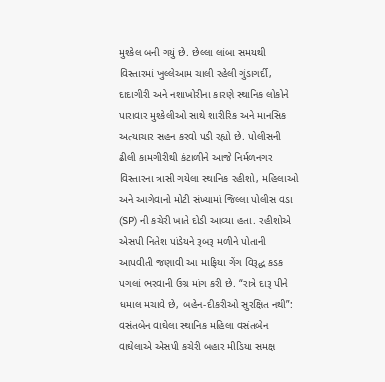મુશ્કેલ બની ગયું છે. છેલ્લા લાંબા સમયથી વિસ્તારમાં ખુલ્લેઆમ ચાલી રહેલી ગુંડાગર્દી, દાદાગીરી અને નશાખોરીના કારણે સ્થાનિક લોકોને પારાવાર મુશ્કેલીઓ સાથે શારીરિક અને માનસિક અત્યાચાર સહન કરવો પડી રહ્યો છે. પોલીસની ઢીલી કામગીરીથી કંટાળીને આજે નિર્મળનગર વિસ્તારના ત્રાસી ગયેલા સ્થાનિક રહીશો, મહિલાઓ અને આગેવાનો મોટી સંખ્યામાં જિલ્લા પોલીસ વડા (SP) ની કચેરી ખાતે દોડી આવ્યા હતા. રહીશોએ એસપી નિતેશ પાંડેયને રૂબરૂ મળીને પોતાની આપવીતી જણાવી આ માફિયા ગેંગ વિરૂદ્ધ કડક પગલાં ભરવાની ઉગ્ર માંગ કરી છે. “રાત્રે દારૂ પીને ધમાલ મચાવે છે, બહેન-દીકરીઓ સુરક્ષિત નથી”: વસંતબેન વાઘેલા સ્થાનિક મહિલા વસંતબેન વાઘેલાએ એસપી કચેરી બહાર મીડિયા સમક્ષ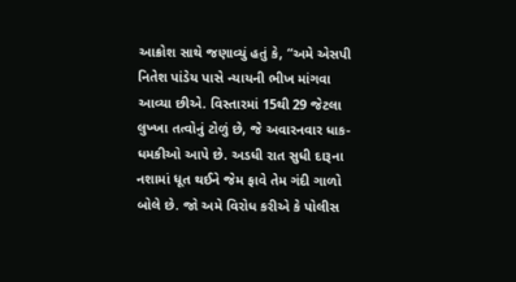આક્રોશ સાથે જણાવ્યું હતું કે, “અમે એસપી નિતેશ પાંડેય પાસે ન્યાયની ભીખ માંગવા આવ્યા છીએ. વિસ્તારમાં 15થી 29 જેટલા લુખ્ખા તત્વોનું ટોળું છે, જે અવારનવાર ધાક-ધમકીઓ આપે છે. અડધી રાત સુધી દારૂના નશામાં ધૂત થઈને જેમ ફાવે તેમ ગંદી ગાળો બોલે છે. જો અમે વિરોધ કરીએ કે પોલીસ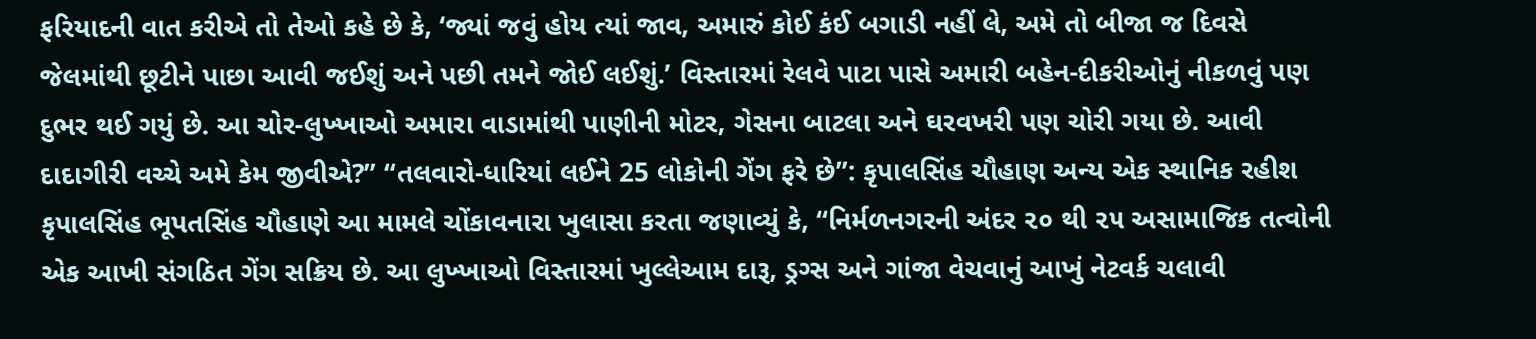ફરિયાદની વાત કરીએ તો તેઓ કહે છે કે, ‘જ્યાં જવું હોય ત્યાં જાવ, અમારું કોઈ કંઈ બગાડી નહીં લે, અમે તો બીજા જ દિવસે જેલમાંથી છૂટીને પાછા આવી જઈશું અને પછી તમને જોઈ લઈશું.’ વિસ્તારમાં રેલવે પાટા પાસે અમારી બહેન-દીકરીઓનું નીકળવું પણ દુભર થઈ ગયું છે. આ ચોર-લુખ્ખાઓ અમારા વાડામાંથી પાણીની મોટર, ગેસના બાટલા અને ઘરવખરી પણ ચોરી ગયા છે. આવી દાદાગીરી વચ્ચે અમે કેમ જીવીએ?” “તલવારો-ધારિયાં લઈને 25 લોકોની ગેંગ ફરે છે”: કૃપાલસિંહ ચૌહાણ અન્ય એક સ્થાનિક રહીશ કૃપાલસિંહ ભૂપતસિંહ ચૌહાણે આ મામલે ચોંકાવનારા ખુલાસા કરતા જણાવ્યું કે, “નિર્મળનગરની અંદર ૨૦ થી ૨૫ અસામાજિક તત્વોની એક આખી સંગઠિત ગેંગ સક્રિય છે. આ લુખ્ખાઓ વિસ્તારમાં ખુલ્લેઆમ દારૂ, ડ્રગ્સ અને ગાંજા વેચવાનું આખું નેટવર્ક ચલાવી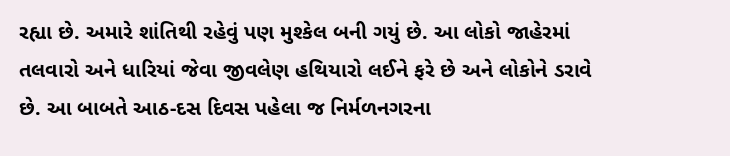રહ્યા છે. અમારે શાંતિથી રહેવું પણ મુશ્કેલ બની ગયું છે. આ લોકો જાહેરમાં તલવારો અને ધારિયાં જેવા જીવલેણ હથિયારો લઈને ફરે છે અને લોકોને ડરાવે છે. આ બાબતે આઠ-દસ દિવસ પહેલા જ નિર્મળનગરના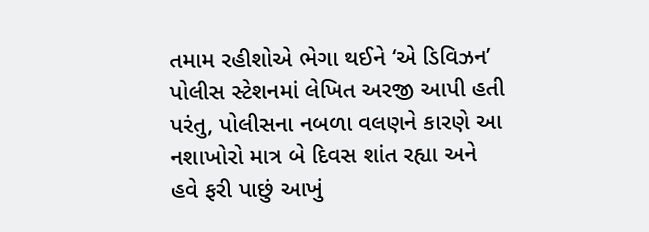તમામ રહીશોએ ભેગા થઈને ‘એ ડિવિઝન’ પોલીસ સ્ટેશનમાં લેખિત અરજી આપી હતી પરંતુ, પોલીસના નબળા વલણને કારણે આ નશાખોરો માત્ર બે દિવસ શાંત રહ્યા અને હવે ફરી પાછું આખું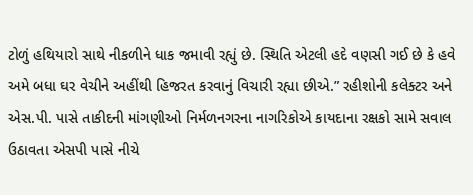ટોળું હથિયારો સાથે નીકળીને ધાક જમાવી રહ્યું છે. સ્થિતિ એટલી હદે વણસી ગઈ છે કે હવે અમે બધા ઘર વેચીને અહીંથી હિજરત કરવાનું વિચારી રહ્યા છીએ.” રહીશોની કલેક્ટર અને એસ.પી. પાસે તાકીદની માંગણીઓ નિર્મળનગરના નાગરિકોએ કાયદાના રક્ષકો સામે સવાલ ઉઠાવતા એસપી પાસે નીચે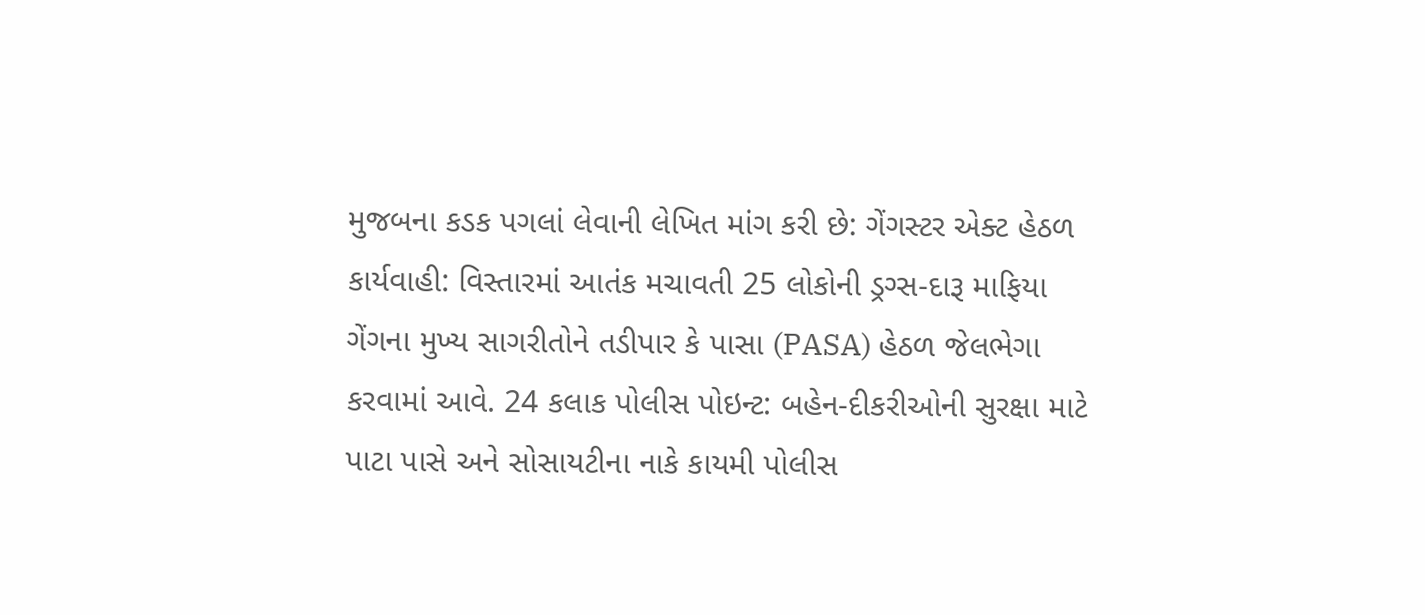મુજબના કડક પગલાં લેવાની લેખિત માંગ કરી છે: ગેંગસ્ટર એક્ટ હેઠળ કાર્યવાહી: વિસ્તારમાં આતંક મચાવતી 25 લોકોની ડ્રગ્સ-દારૂ માફિયા ગેંગના મુખ્ય સાગરીતોને તડીપાર કે પાસા (PASA) હેઠળ જેલભેગા કરવામાં આવે. 24 કલાક પોલીસ પોઇન્ટ: બહેન-દીકરીઓની સુરક્ષા માટે પાટા પાસે અને સોસાયટીના નાકે કાયમી પોલીસ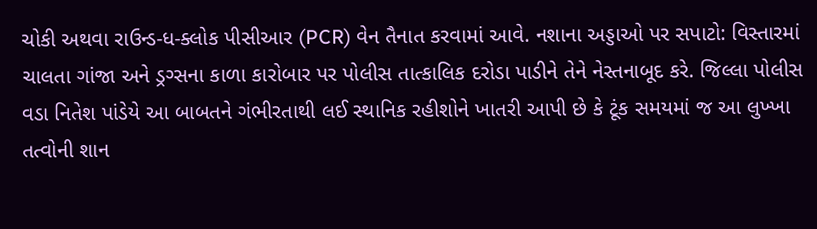ચોકી અથવા રાઉન્ડ-ધ-ક્લોક પીસીઆર (PCR) વેન તૈનાત કરવામાં આવે. નશાના અડ્ડાઓ પર સપાટો: વિસ્તારમાં ચાલતા ગાંજા અને ડ્રગ્સના કાળા કારોબાર પર પોલીસ તાત્કાલિક દરોડા પાડીને તેને નેસ્તનાબૂદ કરે. જિલ્લા પોલીસ વડા નિતેશ પાંડેયે આ બાબતને ગંભીરતાથી લઈ સ્થાનિક રહીશોને ખાતરી આપી છે કે ટૂંક સમયમાં જ આ લુખ્ખા તત્વોની શાન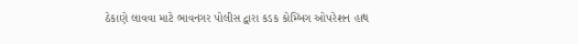ઠેકાણે લાવવા માટે ભાવનગર પોલીસ દ્વારા કડક કોમ્બિંગ ઓપરેશન હાથ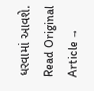ધરવામાં આવશે.
Read Original Article →